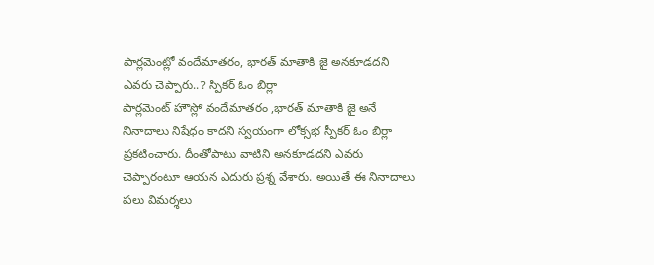పార్లమెంట్లో వందేమాతరం, భారత్ మాతాకి జై అనకూడదని ఎవరు చెప్పారు..? స్పికర్ ఓం బిర్లా
పార్లమెంట్ హౌస్లో వందేమాతరం ,భారత్ మాతాకి జై అనే నినాదాలు నిషేధం కాదని స్వయంగా లోక్సభ స్పీకర్ ఓం బిర్లా ప్రకటించారు. దీంతోపాటు వాటిని అనకూడదని ఎవరు చెప్పారంటూ ఆయన ఎదురు ప్రశ్న వేశారు. అయితే ఈ నినాదాలు పలు విమర్శలు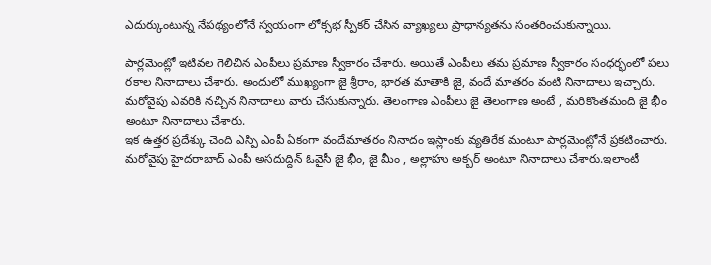ఎదుర్కుంటున్న నేపథ్యంలోనే స్వయంగా లోక్సభ స్పీకర్ చేసిన వ్యాఖ్యలు ప్రాధాన్యతను సంతరించుకున్నాయి.

పార్లమెంట్లో ఇటివల గెలిచిన ఎంపీలు ప్రమాణ స్వీకారం చేశారు. అయితే ఎంపీలు తమ ప్రమాణ స్వీకారం సంధర్భంలో పలు రకాల నినాదాలు చేశారు. అందులో ముఖ్యంగా జై శ్రీరాం, భారత మాతాకి జై, వందే మాతరం వంటి నినాదాలు ఇచ్చారు. మరోవైపు ఎవరికి నచ్చిన నినాదాలు వారు చేసుకున్నారు. తెలంగాణ ఎంపీలు జై తెలంగాణ అంటే , మరికొంతమంది జై భీం అంటూ నినాదాలు చేశారు.
ఇక ఉత్తర ప్రదేశ్కు చెంది ఎస్పి ఎంపీ ఏకంగా వందేమాతరం నినాదం ఇస్లాంకు వ్యతిరేక మంటూ పార్లమెంట్లోనే ప్రకటించారు. మరోవైపు హైదరాబాద్ ఎంపీ అసదుద్దిన్ ఓవైసీ జై భీం, జై మీం , అల్లాహు అక్బర్ అంటూ నినాదాలు చేశారు.ఇలాంటీ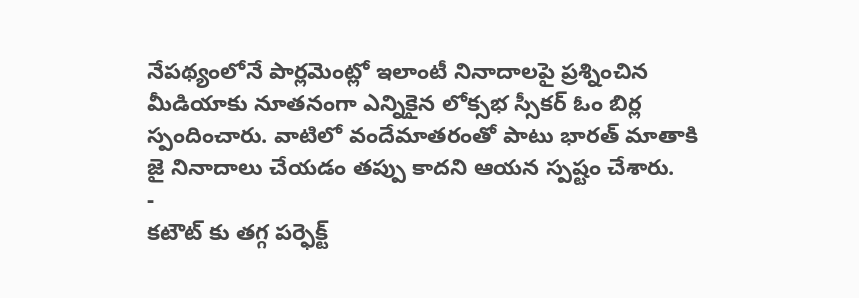నేపథ్యంలోనే పార్లమెంట్లో ఇలాంటీ నినాదాలపై ప్రశ్నించిన మీడియాకు నూతనంగా ఎన్నికైన లోక్సభ స్సీకర్ ఓం బిర్ల స్పందించారు. వాటిలో వందేమాతరంతో పాటు భారత్ మాతాకి జై నినాదాలు చేయడం తప్పు కాదని ఆయన స్పష్టం చేశారు.
-
కటౌట్ కు తగ్గ పర్ఫెక్ట్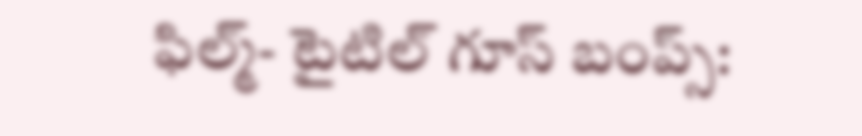ఫిల్మ్- టైటిల్ గూస్ బంప్స్: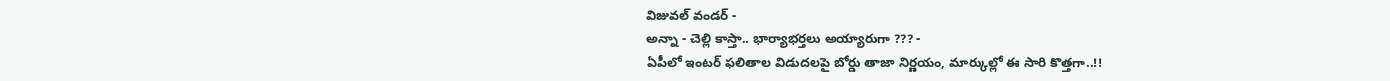విజువల్ వండర్ -
అన్నా - చెల్లి కాస్తా.. భార్యాభర్తలు అయ్యారుగా ??? -
ఏపీలో ఇంటర్ ఫలితాల విడుదలపై బోర్డు తాజా నిర్ణయం, మార్కుల్లో ఈ సారి కొత్తగా..!!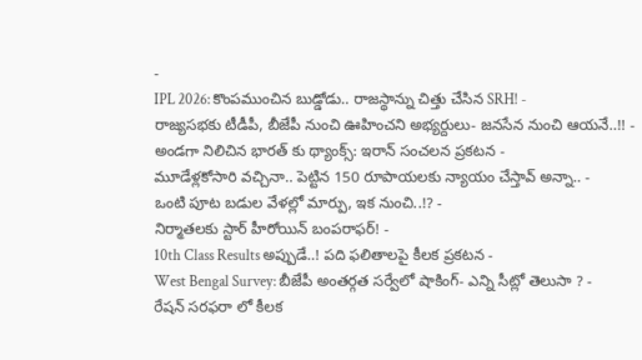-
IPL 2026: కొంపముంచిన బుడ్డోడు.. రాజస్థాన్ను చిత్తు చేసిన SRH! -
రాజ్యసభకు టీడీపీ, బీజేపీ నుంచి ఊహించని అభ్యర్దులు- జనసేన నుంచి ఆయనే..!! -
అండగా నిలిచిన భారత్ కు థ్యాంక్స్: ఇరాన్ సంచలన ప్రకటన -
మూడేళ్లకోసారి వచ్చినా.. పెట్టిన 150 రూపాయలకు న్యాయం చేస్తావ్ అన్నా.. -
ఒంటి పూట బడుల వేళల్లో మార్పు, ఇక నుంచి..!? -
నిర్మాతలకు స్టార్ హీరోయిన్ బంపరాఫర్! -
10th Class Results అప్పుడే..! పది ఫలితాలపై కీలక ప్రకటన -
West Bengal Survey: బీజేపీ అంతర్గత సర్వేలో షాకింగ్- ఎన్ని సీట్లో తెలుసా ? -
రేషన్ సరఫరా లో కీలక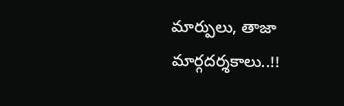మార్పులు, తాజా మార్గదర్శకాలు..!!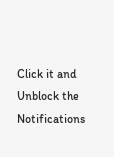Click it and Unblock the Notifications